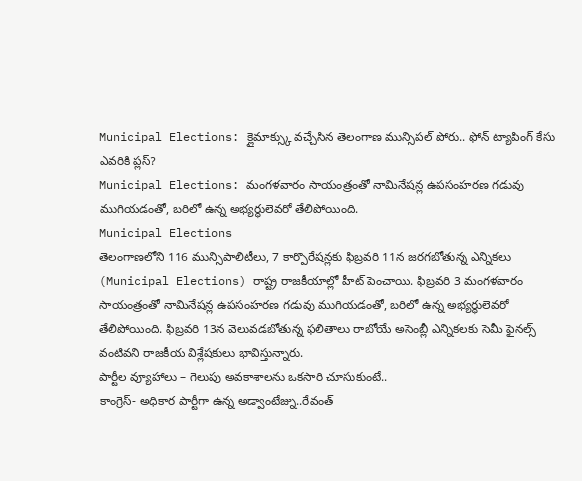Municipal Elections: క్లైమాక్స్కు వచ్చేసిన తెలంగాణ మున్సిపల్ పోరు.. ఫోన్ ట్యాపింగ్ కేసు ఎవరికి ప్లస్?
Municipal Elections: మంగళవారం సాయంత్రంతో నామినేషన్ల ఉపసంహరణ గడువు ముగియడంతో, బరిలో ఉన్న అభ్యర్థులెవరో తేలిపోయింది.
Municipal Elections
తెలంగాణలోని 116 మున్సిపాలిటీలు, 7 కార్పొరేషన్లకు ఫిబ్రవరి 11న జరగబోతున్న ఎన్నికలు (Municipal Elections) రాష్ట్ర రాజకీయాల్లో హీట్ పెంచాయి. ఫిబ్రవరి 3 మంగళవారం సాయంత్రంతో నామినేషన్ల ఉపసంహరణ గడువు ముగియడంతో, బరిలో ఉన్న అభ్యర్థులెవరో తేలిపోయింది. ఫిబ్రవరి 13న వెలువడబోతున్న ఫలితాలు రాబోయే అసెంబ్లీ ఎన్నికలకు సెమీ ఫైనల్స్ వంటివని రాజకీయ విశ్లేషకులు భావిస్తున్నారు.
పార్టీల వ్యూహాలు – గెలుపు అవకాశాలను ఒకసారి చూసుకుంటే..
కాంగ్రెస్- అధికార పార్టీగా ఉన్న అడ్వాంటేజ్ను..రేవంత్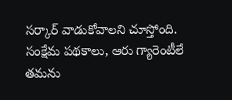సర్కార్ వాడుకోవాలని చూస్తోంది. సంక్షేమ పథకాలు, ఆరు గ్యారెంటీలే తమను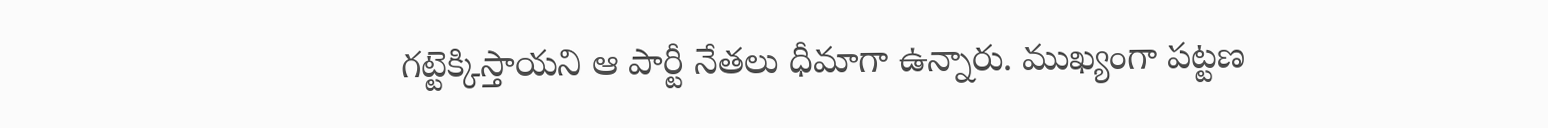గట్టెక్కిస్తాయని ఆ పార్టీ నేతలు ధీమాగా ఉన్నారు. ముఖ్యంగా పట్టణ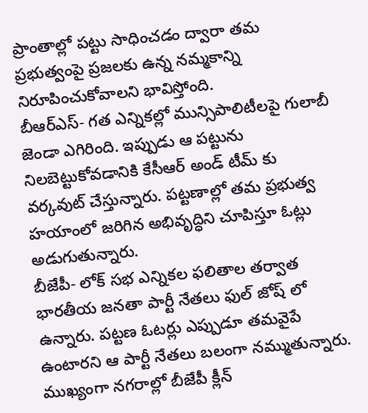ప్రాంతాల్లో పట్టు సాధించడం ద్వారా తమ ప్రభుత్వంపై ప్రజలకు ఉన్న నమ్మకాన్ని నిరూపించుకోవాలని భావిస్తోంది.
బీఆర్ఎస్- గత ఎన్నికల్లో మున్సిపాలిటీలపై గులాబీ జెండా ఎగిరింది. ఇప్పుడు ఆ పట్టును నిలబెట్టుకోవడానికి కేసీఆర్ అండ్ టీమ్ కు వర్కవుట్ చేస్తున్నారు. పట్టణాల్లో తమ ప్రభుత్వ హయాంలో జరిగిన అభివృద్ధిని చూపిస్తూ ఓట్లు అడుగుతున్నారు.
బీజేపీ- లోక్ సభ ఎన్నికల ఫలితాల తర్వాత భారతీయ జనతా పార్టీ నేతలు ఫుల్ జోష్ లో ఉన్నారు. పట్టణ ఓటర్లు ఎప్పుడూ తమవైపే ఉంటారని ఆ పార్టీ నేతలు బలంగా నమ్ముతున్నారు. ముఖ్యంగా నగరాల్లో బీజేపీ క్లీన్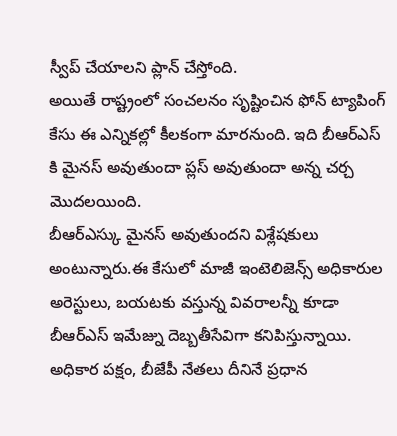స్వీప్ చేయాలని ప్లాన్ చేస్తోంది.
అయితే రాష్ట్రంలో సంచలనం సృష్టించిన ఫోన్ ట్యాపింగ్ కేసు ఈ ఎన్నికల్లో కీలకంగా మారనుంది. ఇది బీఆర్ఎస్ కి మైనస్ అవుతుందా ప్లస్ అవుతుందా అన్న చర్చ మొదలయింది.
బీఆర్ఎస్కు మైనస్ అవుతుందని విశ్లేషకులు అంటున్నారు.ఈ కేసులో మాజీ ఇంటెలిజెన్స్ అధికారుల అరెస్టులు, బయటకు వస్తున్న వివరాలన్నీ కూడా బీఆర్ఎస్ ఇమేజ్ను దెబ్బతీసేవిగా కనిపిస్తున్నాయి.
అధికార పక్షం, బీజేపీ నేతలు దీనినే ప్రధాన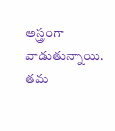అస్త్రంగా వాడుతున్నాయి. తమ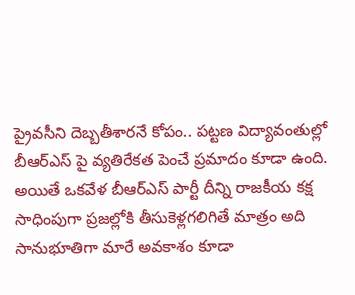ప్రైవసీని దెబ్బతీశారనే కోపం.. పట్టణ విద్యావంతుల్లో బీఆర్ఎస్ పై వ్యతిరేకత పెంచే ప్రమాదం కూడా ఉంది.
అయితే ఒకవేళ బీఆర్ఎస్ పార్టీ దీన్ని రాజకీయ కక్ష సాధింపుగా ప్రజల్లోకి తీసుకెళ్లగలిగితే మాత్రం అది సానుభూతిగా మారే అవకాశం కూడా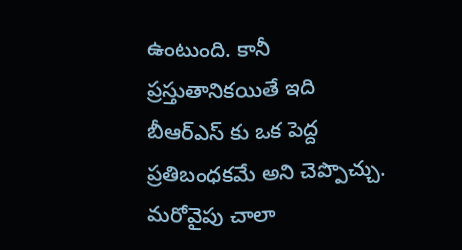ఉంటుంది. కానీ ప్రస్తుతానికయితే ఇది బీఆర్ఎస్ కు ఒక పెద్ద ప్రతిబంధకమే అని చెప్పొచ్చు.
మరోవైపు చాలా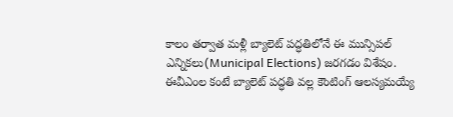కాలం తర్వాత మళ్లీ బ్యాలెట్ పద్ధతిలోనే ఈ మున్సిపల్ ఎన్నికలు(Municipal Elections) జరగడం విశేషం. ఈవీఎంల కంటే బ్యాలెట్ పద్ధతి వల్ల కౌంటింగ్ ఆలస్యమయ్యే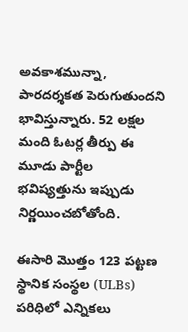అవకాశమున్నా, పారదర్శకత పెరుగుతుందని భావిస్తున్నారు. 52 లక్షల మంది ఓటర్ల తీర్పు ఈ మూడు పార్టీల భవిష్యత్తును ఇప్పుడు నిర్ణయించబోతోంది.

ఈసారి మొత్తం 123 పట్టణ స్థానిక సంస్థల (ULBs) పరిధిలో ఎన్నికలు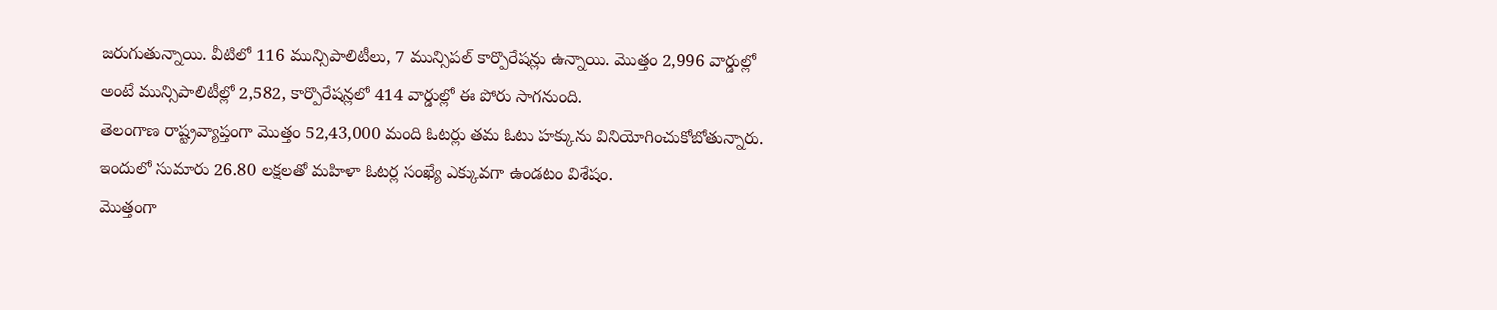జరుగుతున్నాయి. వీటిలో 116 మున్సిపాలిటీలు, 7 మున్సిపల్ కార్పొరేషన్లు ఉన్నాయి. మొత్తం 2,996 వార్డుల్లో అంటే మున్సిపాలిటీల్లో 2,582, కార్పొరేషన్లలో 414 వార్డుల్లో ఈ పోరు సాగనుంది.
తెలంగాణ రాష్ట్రవ్యాప్తంగా మొత్తం 52,43,000 మంది ఓటర్లు తమ ఓటు హక్కును వినియోగించుకోబోతున్నారు. ఇందులో సుమారు 26.80 లక్షలతో మహిళా ఓటర్ల సంఖ్యే ఎక్కువగా ఉండటం విశేషం.
మొత్తంగా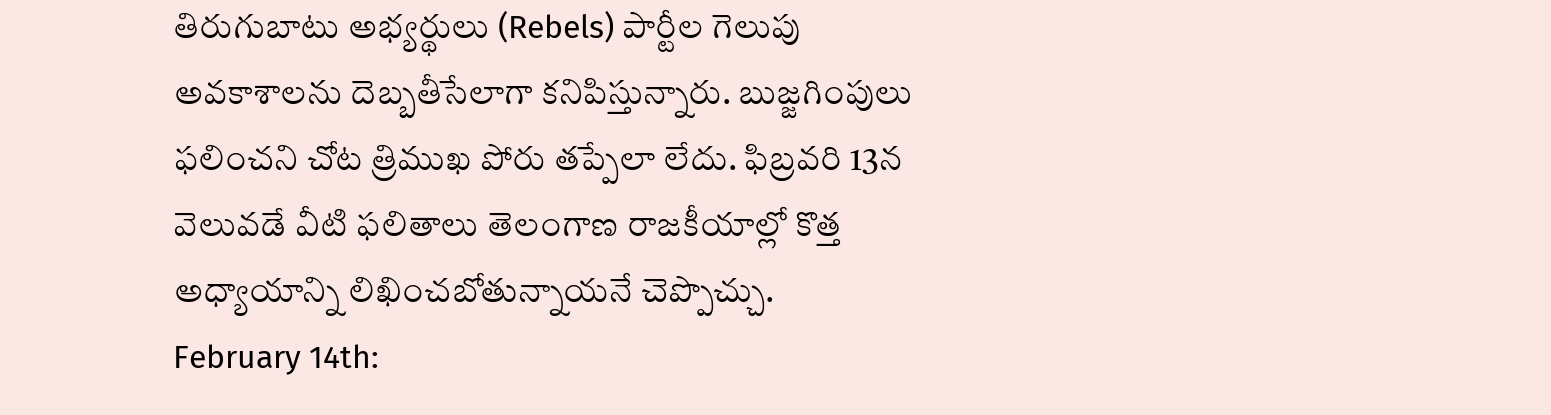తిరుగుబాటు అభ్యర్థులు (Rebels) పార్టీల గెలుపు అవకాశాలను దెబ్బతీసేలాగా కనిపిస్తున్నారు. బుజ్జగింపులు ఫలించని చోట త్రిముఖ పోరు తప్పేలా లేదు. ఫిబ్రవరి 13న వెలువడే వీటి ఫలితాలు తెలంగాణ రాజకీయాల్లో కొత్త అధ్యాయాన్ని లిఖించబోతున్నాయనే చెప్పొచ్చు.
February 14th: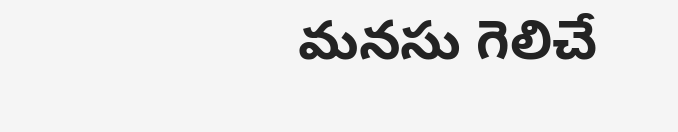మనసు గెలిచే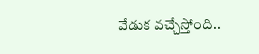వేడుక వచ్చేస్తోంది..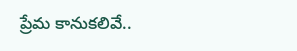ప్రేమ కానుకలివే..